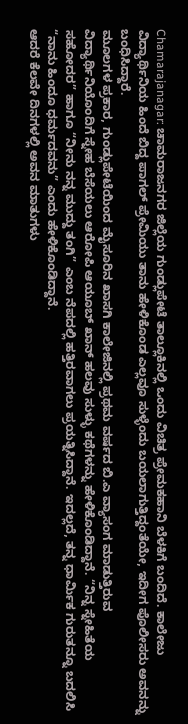Chamarajanagar: ಚಾಮರಾಜನಗರ ಜಿಲ್ಲೆಯ ಗುಂಡ್ಲುಪೇಟೆ ತಾಲ್ಲೂಕಿನಲ್ಲಿ ಒಂದು ವಿಚಿತ್ರ ಪ್ರೇಮಕಹಾನಿ ಬೆಳಕಿಗೆ ಬಂದಿದೆ. ಕಾಲೇಜು ವಿದ್ಯಾರ್ಥಿನಿಯ ಹಿಂದೆ ಬಿದ್ದ ಪಾಗಲ್ ಪ್ರೇಮಿಯು ತಾನು ಹೇಳಿಕೊಂಡ ಎಲ್ಲವೂ ಸುಳ್ಳೆಂದು ಬಯಲಾಗುತ್ತಿದ್ದಂತೆಯೇ, ಇದೀಗ ಪೊಲೀಸರು ಅವನನ್ನು ಬಂಧಿಸಿದ್ದಾರೆ.
ಮೂಲಗಳ ಪ್ರಕಾರ, ಗುಂಡ್ಲುಪೇಟೆಯಿಂದ ಮೈಸೂರಿನ ಖಾಸಗಿ ಕಾಲೇಜಿನಲ್ಲಿ ಪ್ರಥಮ ವರ್ಷದ ಬಿ.ಎ ವ್ಯಾಸಂಗ ಮಾಡುತ್ತಿರುವ ವಿದ್ಯಾರ್ಥಿನಿಯೊಂದಿಗೆ ಸ್ನೇಹ ಬೆಸೆಯಲು ಆರೋಪಿ ಆಯೂಬ್ ಖಾನ್ ಹಲವು ಸುಳ್ಳು ಕಥೆಗಳನ್ನು ಹೇಳಿಕೊಂಡಿದ್ದಾನೆ. “ನಿನ್ನ ಸ್ನೇಹಿತೆಯ ಸಹೋದರ” ಹಾಗೂ “ನೀನು ನನ್ನ ಮುದ್ದು ತಂಗಿ” ಎಂಬ ನೆಪದಲ್ಲಿ ಹತ್ತಿರವಾಗಲು ಪ್ರಯತ್ನಿಸಿದ್ದಾನೆ. ಇದಲ್ಲದೆ, ತನ್ನ ಧಾರ್ಮಿಕ ಗುರುತನ್ನೂ ಬದಲಿಸಿ “ನಾನು ಹಿಂದೂ ಧರ್ಮದವನು” ಎಂದು ಹೇಳಿಕೊಂಡಿದ್ದಾನೆ.
ಆದರೆ ಕೆಲವೇ ದಿನಗಳಲ್ಲಿ ಅವನ ಮಾತುಗಳು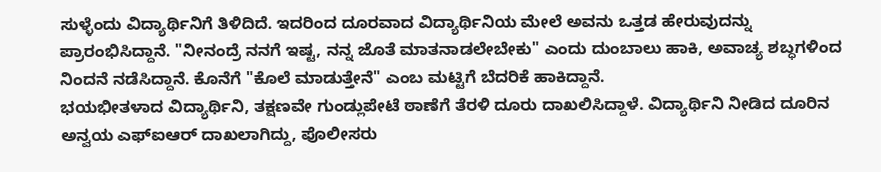ಸುಳ್ಳೆಂದು ವಿದ್ಯಾರ್ಥಿನಿಗೆ ತಿಳಿದಿದೆ. ಇದರಿಂದ ದೂರವಾದ ವಿದ್ಯಾರ್ಥಿನಿಯ ಮೇಲೆ ಅವನು ಒತ್ತಡ ಹೇರುವುದನ್ನು ಪ್ರಾರಂಭಿಸಿದ್ದಾನೆ. "ನೀನಂದ್ರೆ ನನಗೆ ಇಷ್ಟ, ನನ್ನ ಜೊತೆ ಮಾತನಾಡಲೇಬೇಕು" ಎಂದು ದುಂಬಾಲು ಹಾಕಿ, ಅವಾಚ್ಯ ಶಬ್ಧಗಳಿಂದ ನಿಂದನೆ ನಡೆಸಿದ್ದಾನೆ. ಕೊನೆಗೆ "ಕೊಲೆ ಮಾಡುತ್ತೇನೆ" ಎಂಬ ಮಟ್ಟಿಗೆ ಬೆದರಿಕೆ ಹಾಕಿದ್ದಾನೆ.
ಭಯಭೀತಳಾದ ವಿದ್ಯಾರ್ಥಿನಿ, ತಕ್ಷಣವೇ ಗುಂಡ್ಲುಪೇಟೆ ಠಾಣೆಗೆ ತೆರಳಿ ದೂರು ದಾಖಲಿಸಿದ್ದಾಳೆ. ವಿದ್ಯಾರ್ಥಿನಿ ನೀಡಿದ ದೂರಿನ ಅನ್ವಯ ಎಫ್ಐಆರ್ ದಾಖಲಾಗಿದ್ದು, ಪೊಲೀಸರು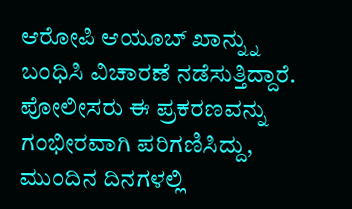ಆರೋಪಿ ಆಯೂಬ್ ಖಾನ್ನ್ನು ಬಂಧಿಸಿ ವಿಚಾರಣೆ ನಡೆಸುತ್ತಿದ್ದಾರೆ.
ಪೋಲೀಸರು ಈ ಪ್ರಕರಣವನ್ನು ಗಂಭೀರವಾಗಿ ಪರಿಗಣಿಸಿದ್ದು, ಮುಂದಿನ ದಿನಗಳಲ್ಲಿ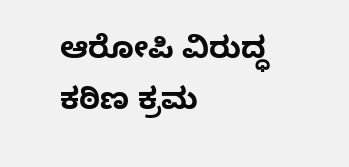ಆರೋಪಿ ವಿರುದ್ಧ ಕಠಿಣ ಕ್ರಮ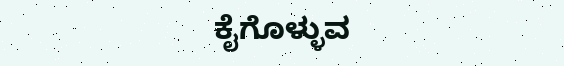ಕೈಗೊಳ್ಳುವ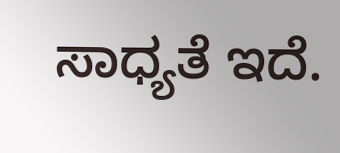ಸಾಧ್ಯತೆ ಇದೆ.